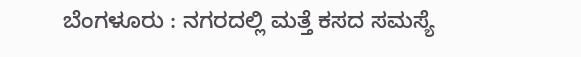ಬೆಂಗಳೂರು : ನಗರದಲ್ಲಿ ಮತ್ತೆ ಕಸದ ಸಮಸ್ಯೆ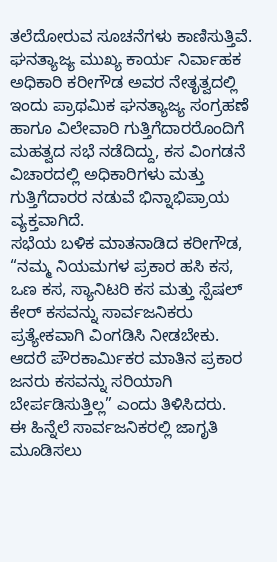ತಲೆದೋರುವ ಸೂಚನೆಗಳು ಕಾಣಿಸುತ್ತಿವೆ. ಘನತ್ಯಾಜ್ಯ ಮುಖ್ಯ ಕಾರ್ಯ ನಿರ್ವಾಹಕ ಅಧಿಕಾರಿ ಕರೀಗೌಡ ಅವರ ನೇತೃತ್ವದಲ್ಲಿ ಇಂದು ಪ್ರಾಥಮಿಕ ಘನತ್ಯಾಜ್ಯ ಸಂಗ್ರಹಣೆ ಹಾಗೂ ವಿಲೇವಾರಿ ಗುತ್ತಿಗೆದಾರರೊಂದಿಗೆ ಮಹತ್ವದ ಸಭೆ ನಡೆದಿದ್ದು, ಕಸ ವಿಂಗಡನೆ ವಿಚಾರದಲ್ಲಿ ಅಧಿಕಾರಿಗಳು ಮತ್ತು ಗುತ್ತಿಗೆದಾರರ ನಡುವೆ ಭಿನ್ನಾಭಿಪ್ರಾಯ ವ್ಯಕ್ತವಾಗಿದೆ.
ಸಭೆಯ ಬಳಿಕ ಮಾತನಾಡಿದ ಕರೀಗೌಡ, “ನಮ್ಮ ನಿಯಮಗಳ ಪ್ರಕಾರ ಹಸಿ ಕಸ, ಒಣ ಕಸ, ಸ್ಯಾನಿಟರಿ ಕಸ ಮತ್ತು ಸ್ಪೆಷಲ್ ಕೇರ್ ಕಸವನ್ನು ಸಾರ್ವಜನಿಕರು ಪ್ರತ್ಯೇಕವಾಗಿ ವಿಂಗಡಿಸಿ ನೀಡಬೇಕು. ಆದರೆ ಪೌರಕಾರ್ಮಿಕರ ಮಾತಿನ ಪ್ರಕಾರ ಜನರು ಕಸವನ್ನು ಸರಿಯಾಗಿ ಬೇರ್ಪಡಿಸುತ್ತಿಲ್ಲ” ಎಂದು ತಿಳಿಸಿದರು.
ಈ ಹಿನ್ನೆಲೆ ಸಾರ್ವಜನಿಕರಲ್ಲಿ ಜಾಗೃತಿ ಮೂಡಿಸಲು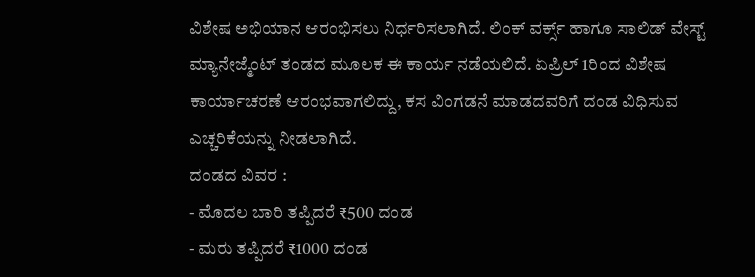ವಿಶೇಷ ಅಭಿಯಾನ ಆರಂಭಿಸಲು ನಿರ್ಧರಿಸಲಾಗಿದೆ. ಲಿಂಕ್ ವರ್ಕ್ಸ್ ಹಾಗೂ ಸಾಲಿಡ್ ವೇಸ್ಟ್ ಮ್ಯಾನೇಜ್ಮೆಂಟ್ ತಂಡದ ಮೂಲಕ ಈ ಕಾರ್ಯ ನಡೆಯಲಿದೆ. ಏಪ್ರಿಲ್ 1ರಿಂದ ವಿಶೇಷ ಕಾರ್ಯಾಚರಣೆ ಆರಂಭವಾಗಲಿದ್ದು, ಕಸ ವಿಂಗಡನೆ ಮಾಡದವರಿಗೆ ದಂಡ ವಿಧಿಸುವ ಎಚ್ಚರಿಕೆಯನ್ನು ನೀಡಲಾಗಿದೆ.
ದಂಡದ ವಿವರ :
- ಮೊದಲ ಬಾರಿ ತಪ್ಪಿದರೆ ₹500 ದಂಡ
- ಮರು ತಪ್ಪಿದರೆ ₹1000 ದಂಡ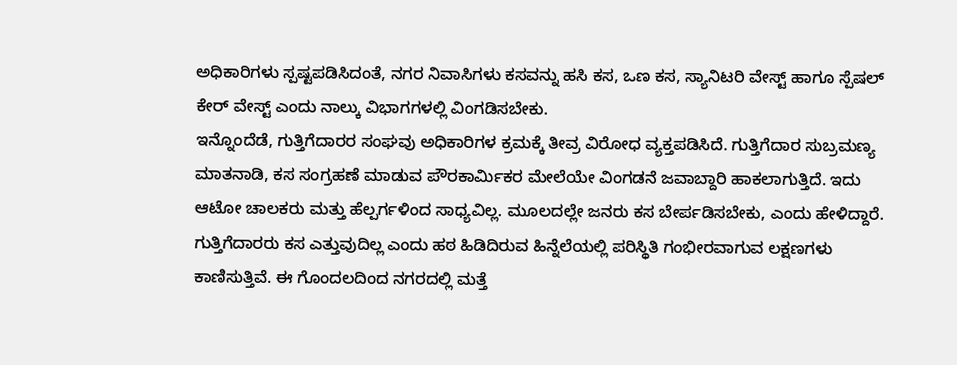ಅಧಿಕಾರಿಗಳು ಸ್ಪಷ್ಟಪಡಿಸಿದಂತೆ, ನಗರ ನಿವಾಸಿಗಳು ಕಸವನ್ನು ಹಸಿ ಕಸ, ಒಣ ಕಸ, ಸ್ಯಾನಿಟರಿ ವೇಸ್ಟ್ ಹಾಗೂ ಸ್ಪೆಷಲ್ ಕೇರ್ ವೇಸ್ಟ್ ಎಂದು ನಾಲ್ಕು ವಿಭಾಗಗಳಲ್ಲಿ ವಿಂಗಡಿಸಬೇಕು.
ಇನ್ನೊಂದೆಡೆ, ಗುತ್ತಿಗೆದಾರರ ಸಂಘವು ಅಧಿಕಾರಿಗಳ ಕ್ರಮಕ್ಕೆ ತೀವ್ರ ವಿರೋಧ ವ್ಯಕ್ತಪಡಿಸಿದೆ. ಗುತ್ತಿಗೆದಾರ ಸುಬ್ರಮಣ್ಯ ಮಾತನಾಡಿ, ಕಸ ಸಂಗ್ರಹಣೆ ಮಾಡುವ ಪೌರಕಾರ್ಮಿಕರ ಮೇಲೆಯೇ ವಿಂಗಡನೆ ಜವಾಬ್ದಾರಿ ಹಾಕಲಾಗುತ್ತಿದೆ. ಇದು ಆಟೋ ಚಾಲಕರು ಮತ್ತು ಹೆಲ್ಪರ್ಗಳಿಂದ ಸಾಧ್ಯವಿಲ್ಲ. ಮೂಲದಲ್ಲೇ ಜನರು ಕಸ ಬೇರ್ಪಡಿಸಬೇಕು, ಎಂದು ಹೇಳಿದ್ದಾರೆ.
ಗುತ್ತಿಗೆದಾರರು ಕಸ ಎತ್ತುವುದಿಲ್ಲ ಎಂದು ಹಠ ಹಿಡಿದಿರುವ ಹಿನ್ನೆಲೆಯಲ್ಲಿ ಪರಿಸ್ಥಿತಿ ಗಂಭೀರವಾಗುವ ಲಕ್ಷಣಗಳು ಕಾಣಿಸುತ್ತಿವೆ. ಈ ಗೊಂದಲದಿಂದ ನಗರದಲ್ಲಿ ಮತ್ತೆ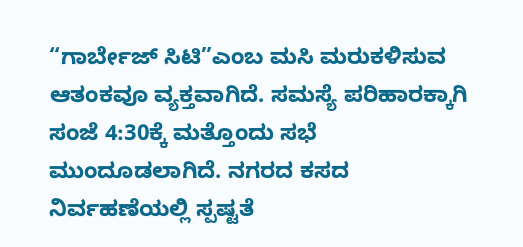“ಗಾರ್ಬೇಜ್ ಸಿಟಿ”ಎಂಬ ಮಸಿ ಮರುಕಳಿಸುವ ಆತಂಕವೂ ವ್ಯಕ್ತವಾಗಿದೆ. ಸಮಸ್ಯೆ ಪರಿಹಾರಕ್ಕಾಗಿ ಸಂಜೆ 4:30ಕ್ಕೆ ಮತ್ತೊಂದು ಸಭೆ ಮುಂದೂಡಲಾಗಿದೆ. ನಗರದ ಕಸದ ನಿರ್ವಹಣೆಯಲ್ಲಿ ಸ್ಪಷ್ಟತೆ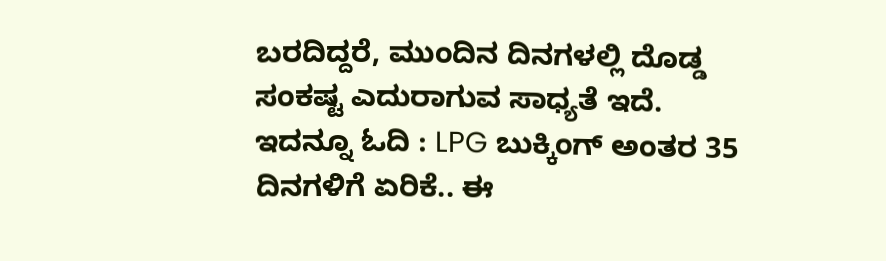ಬರದಿದ್ದರೆ, ಮುಂದಿನ ದಿನಗಳಲ್ಲಿ ದೊಡ್ಡ ಸಂಕಷ್ಟ ಎದುರಾಗುವ ಸಾಧ್ಯತೆ ಇದೆ.
ಇದನ್ನೂ ಓದಿ : LPG ಬುಕ್ಕಿಂಗ್ ಅಂತರ 35 ದಿನಗಳಿಗೆ ಏರಿಕೆ.. ಈ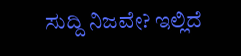ಸುದ್ದಿ ನಿಜವೇ? ಇಲ್ಲಿದೆ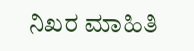ನಿಖರ ಮಾಹಿತಿ